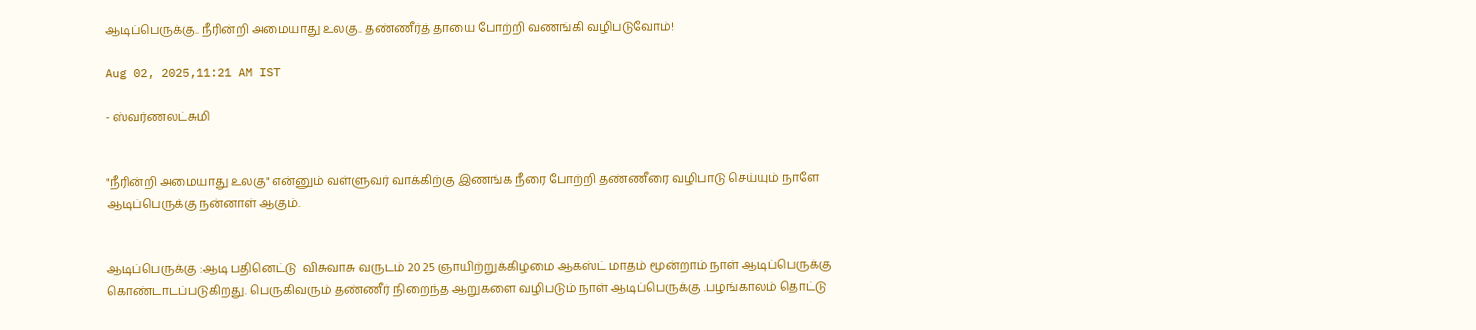ஆடிப்பெருக்கு.. நீரின்றி அமையாது உலகு.. தண்ணீர்த் தாயை போற்றி வணங்கி வழிபடுவோம்!

Aug 02, 2025,11:21 AM IST

- ஸ்வர்ணலட்சுமி


"நீரின்றி அமையாது உலகு" என்னும் வள்ளுவர் வாக்கிற்கு இணங்க நீரை போற்றி தண்ணீரை வழிபாடு செய்யும் நாளே ஆடிப்பெருக்கு நன்னாள் ஆகும்.


ஆடிப்பெருக்கு :ஆடி பதினெட்டு  விசுவாசு வருடம் 20 25 ஞாயிற்றுக்கிழமை ஆகஸ்ட் மாதம் மூன்றாம் நாள் ஆடிப்பெருக்கு கொண்டாடப்படுகிறது. பெருகிவரும் தண்ணீர் நிறைந்த ஆறுகளை வழிபடும் நாள் ஆடிப்பெருக்கு .பழங்காலம் தொட்டு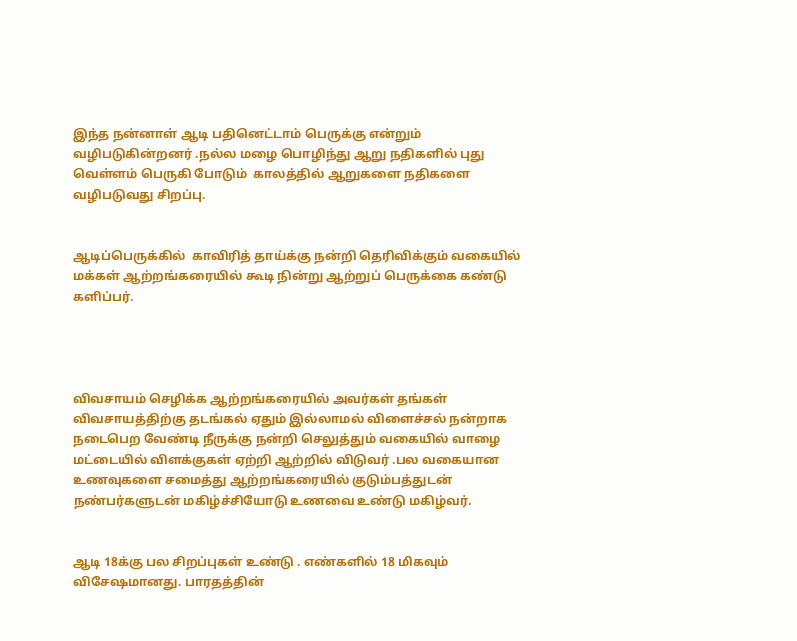இந்த நன்னாள் ஆடி பதினெட்டாம் பெருக்கு என்றும் வழிபடுகின்றனர் .நல்ல மழை பொழிந்து ஆறு நதிகளில் புது வெள்ளம் பெருகி போடும்  காலத்தில் ஆறுகளை நதிகளை வழிபடுவது சிறப்பு.


ஆடிப்பெருக்கில்  காவிரித் தாய்க்கு நன்றி தெரிவிக்கும் வகையில் மக்கள் ஆற்றங்கரையில் கூடி நின்று ஆற்றுப் பெருக்கை கண்டு களிப்பர்.




விவசாயம் செழிக்க ஆற்றங்கரையில் அவர்கள் தங்கள் விவசாயத்திற்கு தடங்கல் ஏதும் இல்லாமல் விளைச்சல் நன்றாக நடைபெற வேண்டி நீருக்கு நன்றி செலுத்தும் வகையில் வாழை மட்டையில் விளக்குகள் ஏற்றி ஆற்றில் விடுவர் .பல வகையான உணவுகளை சமைத்து ஆற்றங்கரையில் குடும்பத்துடன் நண்பர்களுடன் மகிழ்ச்சியோடு உணவை உண்டு மகிழ்வர்.


ஆடி 18க்கு பல சிறப்புகள் உண்டு . எண்களில் 18 மிகவும் விசேஷமானது. பாரதத்தின்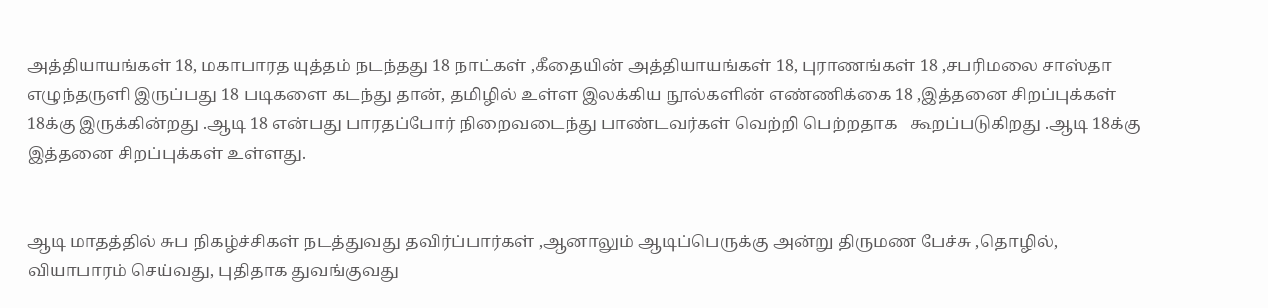அத்தியாயங்கள் 18, மகாபாரத யுத்தம் நடந்தது 18 நாட்கள் ,கீதையின் அத்தியாயங்கள் 18, புராணங்கள் 18 ,சபரிமலை சாஸ்தா எழுந்தருளி இருப்பது 18 படிகளை கடந்து தான், தமிழில் உள்ள இலக்கிய நூல்களின் எண்ணிக்கை 18 ,இத்தனை சிறப்புக்கள் 18க்கு இருக்கின்றது .ஆடி 18 என்பது பாரதப்போர் நிறைவடைந்து பாண்டவர்கள் வெற்றி பெற்றதாக   கூறப்படுகிறது .ஆடி 18க்கு இத்தனை சிறப்புக்கள் உள்ளது.


ஆடி மாதத்தில் சுப நிகழ்ச்சிகள் நடத்துவது தவிர்ப்பார்கள் ,ஆனாலும் ஆடிப்பெருக்கு அன்று திருமண பேச்சு ,தொழில், வியாபாரம் செய்வது, புதிதாக துவங்குவது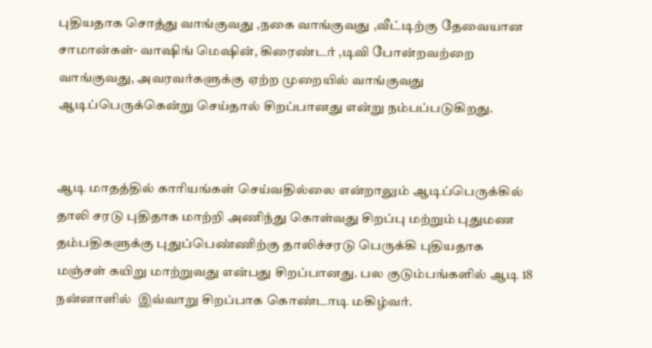புதியதாக சொத்து வாங்குவது ,நகை வாங்குவது ,வீட்டிற்கு தேவையான சாமான்கள்- வாஷிங் மெஷின், கிரைண்டர் ,டிவி போன்றவற்றை வாங்குவது, அவரவர்களுக்கு ஏற்ற முறையில் வாங்குவது ஆடிப்பெருக்கென்று செய்தால் சிறப்பானது என்று நம்பப்படுகிறது.


ஆடி மாதத்தில் காரியங்கள் செய்வதில்லை என்றாலும் ஆடிப்பெருக்கில் தாலி சரடு புதிதாக மாற்றி அணிந்து கொள்வது சிறப்பு மற்றும் புதுமண தம்பதிகளுக்கு புதுப்பெண்ணிற்கு தாலிச்சரடு பெருக்கி புதியதாக மஞ்சள் கயிறு மாற்றுவது என்பது சிறப்பானது. பல குடும்பங்களில் ஆடி 18 நன்னாளில்  இவ்வாறு சிறப்பாக கொண்டாடி மகிழ்வர்.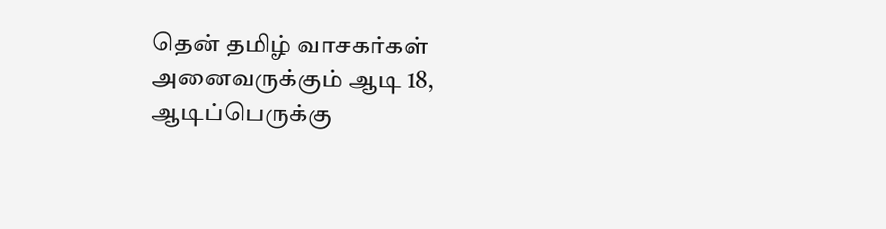தென் தமிழ் வாசகர்கள் அனைவருக்கும் ஆடி 18, ஆடிப்பெருக்கு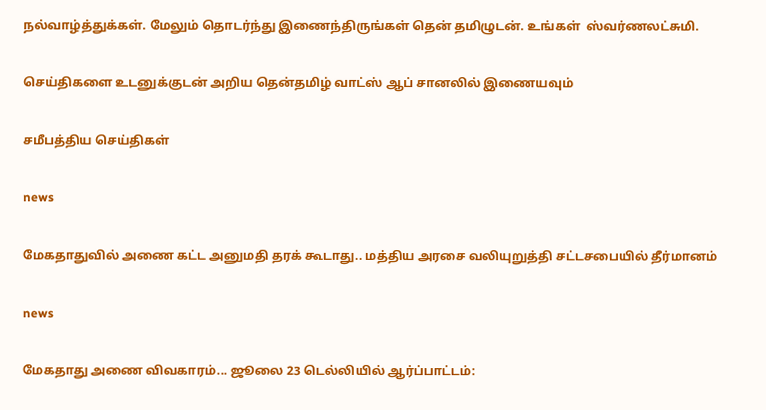நல்வாழ்த்துக்கள். மேலும் தொடர்ந்து இணைந்திருங்கள் தென் தமிழுடன். உங்கள்  ஸ்வர்ணலட்சுமி.

செய்திகளை உடனுக்குடன் அறிய தென்தமிழ் வாட்ஸ் ஆப் சானலில் இணையவும்

சமீபத்திய செய்திகள்

news

மேகதாதுவில் அணை கட்ட அனுமதி தரக் கூடாது.. மத்திய அரசை வலியுறுத்தி சட்டசபையில் தீர்மானம்

news

மேகதாது அணை விவகாரம்... ஜூலை 23 டெல்லியில் ஆர்ப்பாட்டம்: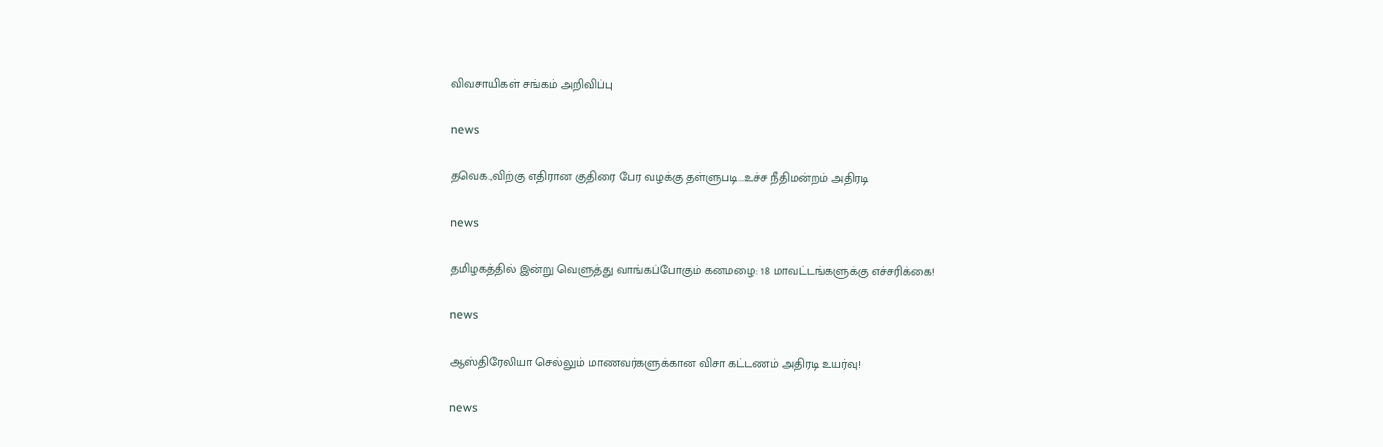விவசாயிகள் சங்கம் அறிவிப்பு

news

தவெக.,விற்கு எதிரான குதிரை பேர வழக்கு தள்ளுபடி...உச்ச நீதிமன்றம் அதிரடி

news

தமிழகத்தில் இன்று வெளுத்து வாங்கப்போகும் கனமழை: 18 மாவட்டங்களுக்கு எச்சரிக்கை!

news

ஆஸ்திரேலியா செல்லும் மாணவர்களுக்கான விசா கட்டணம் அதிரடி உயர்வு!

news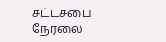சட்டசபை நேரலை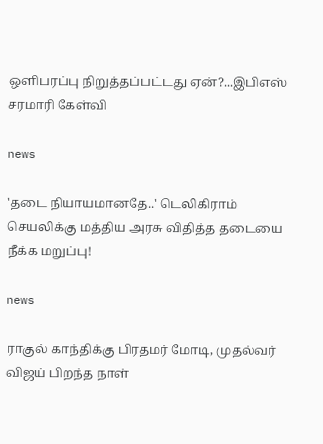ஒளிபரப்பு நிறுத்தப்பட்டது ஏன்?...இபிஎஸ் சரமாரி கேள்வி

news

'தடை நியாயமானதே..' டெலிகிராம் செயலிக்கு மத்திய அரசு விதித்த தடையை நீக்க மறுப்பு!

news

ராகுல் காந்திக்கு பிரதமர் மோடி, முதல்வர் விஜய் பிறந்த நாள்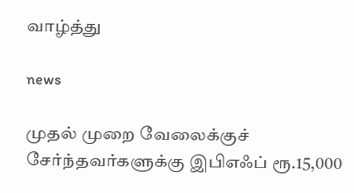வாழ்த்து

news

முதல் முறை வேலைக்குச் சேர்ந்தவர்களுக்கு இபிஎஃப் ரூ.15,000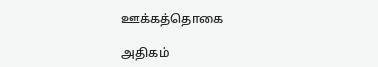ஊக்கத்தொகை

அதிகம்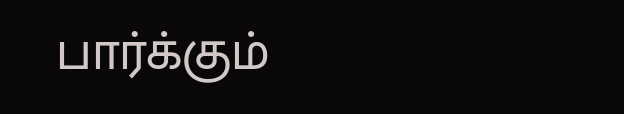பார்க்கும்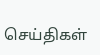செய்திகள்